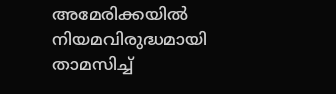അമേരിക്കയിൽ നിയമവിരുദ്ധമായി താമസിച്ച്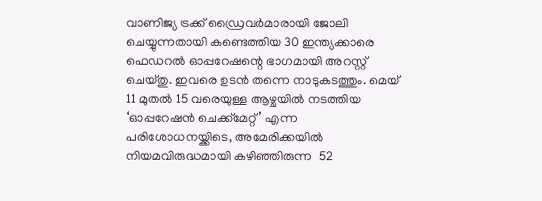വാണിജ്യ ട്രക്ക് ഡ്രൈവർമാരായി ജോലി ചെയ്യുന്നതായി കണ്ടെത്തിയ 30 ഇന്ത്യക്കാരെ ഫെഡറൽ ഓപ്പറേഷന്റെ ഭാഗമായി അറസ്റ്റ് ചെയ്തു. ഇവരെ ഉടൻ തന്നെ നാടുകടത്തും. മെയ് 11 മുതൽ 15 വരെയുള്ള ആഴ്ചയിൽ നടത്തിയ ‘ഓപ്പറേഷൻ ചെക്ക്മേറ്റ്’ എന്ന പരിശോധനയ്ക്കിടെ, അമേരിക്കയിൽ നിയമവിരുദ്ധമായി കഴിഞ്ഞിരുന്ന  52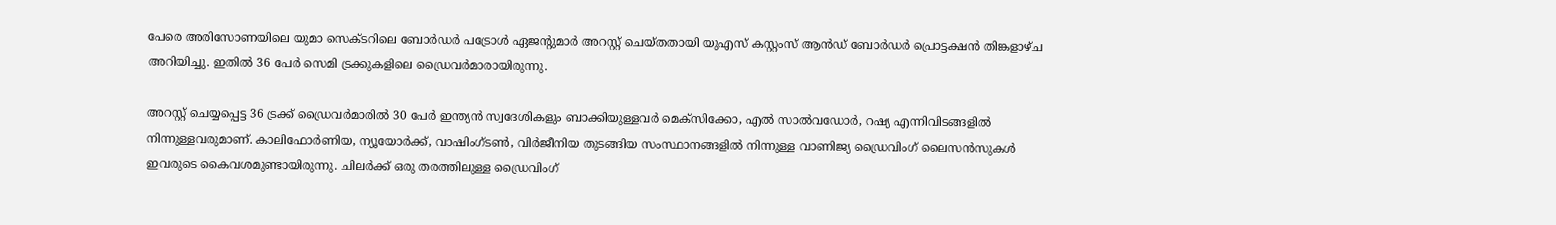പേരെ അരിസോണയിലെ യുമാ സെക്ടറിലെ ബോർഡർ പട്രോൾ ഏജന്റുമാർ അറസ്റ്റ് ചെയ്തതായി യുഎസ് കസ്റ്റംസ് ആൻഡ് ബോർഡർ പ്രൊട്ടക്ഷൻ തിങ്കളാഴ്ച അറിയിച്ചു. ഇതിൽ 36 പേർ സെമി ട്രക്കുകളിലെ ഡ്രൈവർമാരായിരുന്നു.

അറസ്റ്റ് ചെയ്യപ്പെട്ട 36 ട്രക്ക് ഡ്രൈവർമാരിൽ 30 പേർ ഇന്ത്യൻ സ്വദേശികളും ബാക്കിയുള്ളവർ മെക്സിക്കോ, എൽ സാൽവഡോർ, റഷ്യ എന്നിവിടങ്ങളിൽ നിന്നുള്ളവരുമാണ്. കാലിഫോർണിയ, ന്യൂയോർക്ക്, വാഷിംഗ്ടൺ, വിർജീനിയ തുടങ്ങിയ സംസ്ഥാനങ്ങളിൽ നിന്നുള്ള വാണിജ്യ ഡ്രൈവിംഗ് ലൈസൻസുകൾ ഇവരുടെ കൈവശമുണ്ടായിരുന്നു. ചിലർക്ക് ഒരു തരത്തിലുള്ള ഡ്രൈവിംഗ്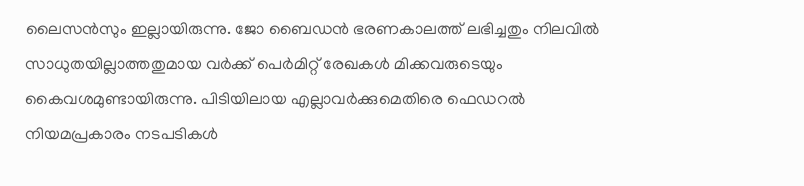ലൈസൻസും ഇല്ലായിരുന്നു. ജോ ബൈഡൻ ഭരണകാലത്ത് ലഭിച്ചതും നിലവിൽ സാധുതയില്ലാത്തതുമായ വർക്ക് പെർമിറ്റ് രേഖകൾ മിക്കവരുടെയും കൈവശമുണ്ടായിരുന്നു. പിടിയിലായ എല്ലാവർക്കുമെതിരെ ഫെഡറൽ നിയമപ്രകാരം നടപടികൾ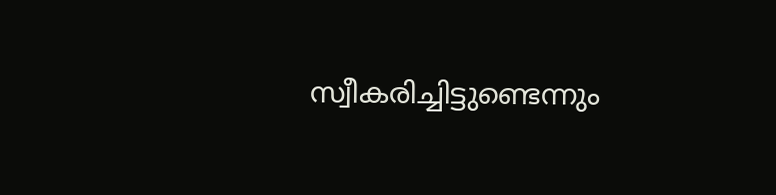സ്വീകരിച്ചിട്ടുണ്ടെന്നും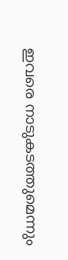ഇവരെ നാടുകടത്തുമെന്നും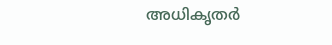അധികൃതർ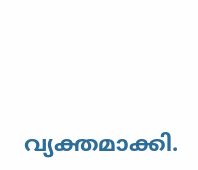വ്യക്തമാക്കി.